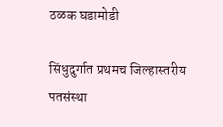ठळक घडामोडी

सिंधुदुर्गात प्रथमच जिल्हास्तरीय पतसंस्था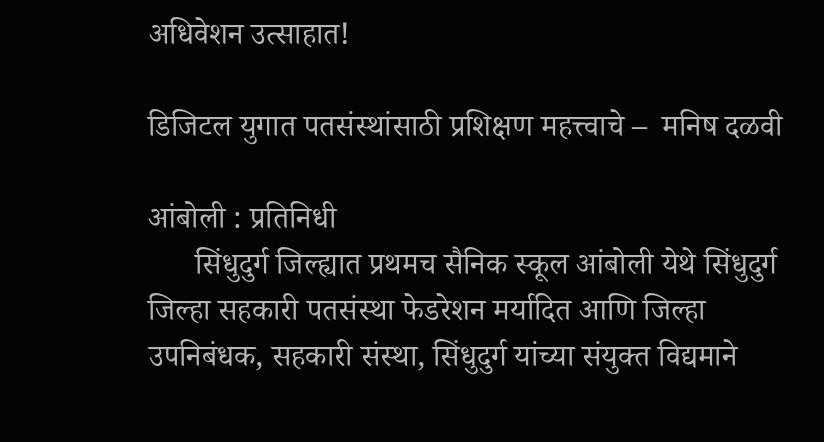अधिवेशन उत्साहात!

डिजिटल युगात पतसंस्थांसाठी प्रशिक्षण महत्त्वाचे –  मनिष दळवी

आंबोली : प्रतिनिधी
      सिंधुदुर्ग जिल्ह्यात प्रथमच सैनिक स्कूल आंबोली येथे सिंधुदुर्ग जिल्हा सहकारी पतसंस्था फेडरेशन मर्यादित आणि जिल्हा उपनिबंधक, सहकारी संस्था, सिंधुदुर्ग यांच्या संयुक्त विद्यमाने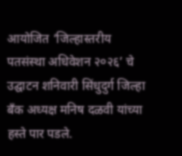आयोजित ‘जिल्हास्तरीय पतसंस्था अधिवेशन २०२६’ चे उद्घाटन शनिवारी सिंधुदुर्ग जिल्हा बँक अध्यक्ष मनिष दळवी यांच्या हस्ते पार पडले.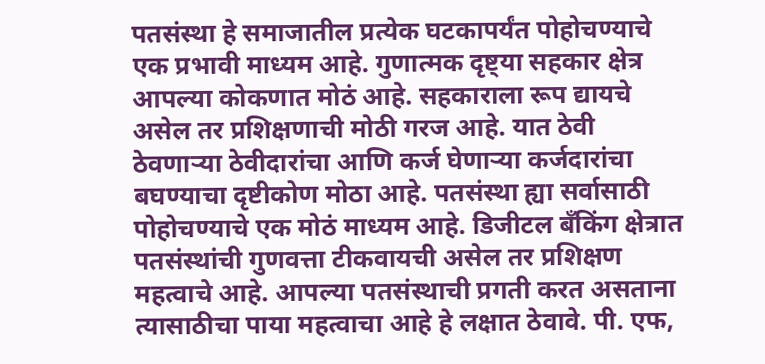पतसंस्था हे समाजातील प्रत्येक घटकापर्यंत पोहोचण्याचे एक प्रभावी माध्यम आहे. गुणात्मक दृष्ट्या सहकार क्षेत्र आपल्या कोकणात मोठं आहे. सहकाराला रूप द्यायचे असेल तर प्रशिक्षणाची मोठी गरज आहे. यात ठेवी ठेवणाऱ्या ठेवीदारांचा आणि कर्ज घेणाऱ्या कर्जदारांचा बघण्याचा दृष्टीकोण मोठा आहे. पतसंस्था ह्या सर्वासाठी पोहोचण्याचे एक मोठं माध्यम आहे. डिजीटल बँकिंग क्षेत्रात पतसंस्थांची गुणवत्ता टीकवायची असेल तर प्रशिक्षण महत्वाचे आहे. आपल्या पतसंस्थाची प्रगती करत असताना त्यासाठीचा पाया महत्वाचा आहे हे लक्षात ठेवावे. पी. एफ,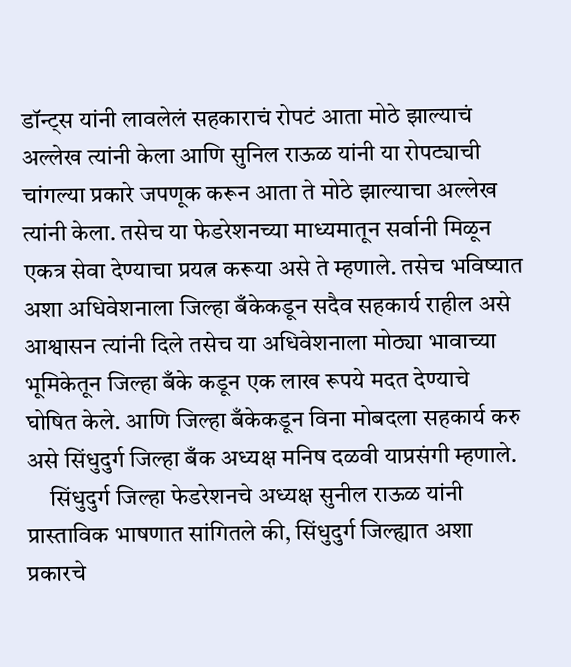डॉन्ट्स यांनी लावलेलं सहकाराचं रोपटं आता मोठे झाल्याचं अल्लेख त्यांनी केला आणि सुनिल राऊळ यांनी या रोपट्याची चांगल्या प्रकारे जपणूक करून आता ते मोठे झाल्याचा अल्लेख त्यांनी केला. तसेच या फेडरेशनच्या माध्यमातून सर्वानी मिळून एकत्र सेवा देण्याचा प्रयत्न करूया असे ते म्हणाले. तसेच भविष्यात अशा अधिवेशनाला जिल्हा बँकेकडून सदैव सहकार्य राहील असे आश्वासन त्यांनी दिले तसेच या अधिवेशनाला मोठ्या भावाच्या भूमिकेतून जिल्हा बँके कडून एक लाख रूपये मदत देण्याचे घोषित केले. आणि जिल्हा बँकेकडून विना मोबदला सहकार्य करु असे सिंधुदुर्ग जिल्हा बँक अध्यक्ष मनिष दळवी याप्रसंगी म्हणाले.
     सिंधुदुर्ग जिल्हा फेडरेशनचे अध्यक्ष सुनील राऊळ यांनी प्रास्ताविक भाषणात सांगितले की, सिंधुदुर्ग जिल्ह्यात अशा प्रकारचे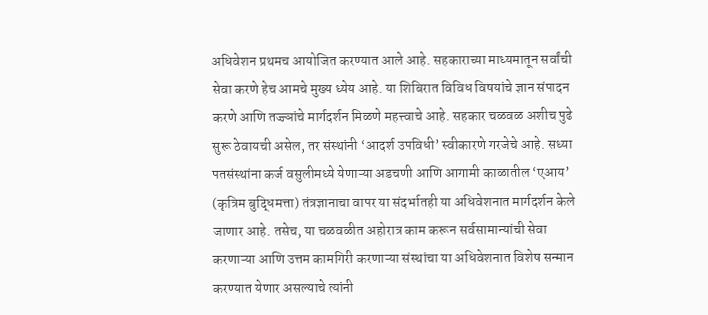अधिवेशन प्रथमच आयोजित करण्यात आले आहे. सहकाराच्या माध्यमातून सर्वांची सेवा करणे हेच आमचे मुख्य ध्येय आहे. या शिबिरात विविध विषयांचे ज्ञान संपादन करणे आणि तज्ज्ञांचे मार्गदर्शन मिळणे महत्त्वाचे आहे. सहकार चळवळ अशीच पुढे सुरू ठेवायची असेल, तर संस्थांनी ‘आदर्श उपविधी’ स्वीकारणे गरजेचे आहे. सध्या पतसंस्थांना कर्ज वसुलीमध्ये येणाऱ्या अडचणी आणि आगामी काळातील ‘एआय’ (कृत्रिम बुद्धिमत्ता) तंत्रज्ञानाचा वापर या संदर्भातही या अधिवेशनात मार्गदर्शन केले जाणार आहे. तसेच, या चळवळीत अहोरात्र काम करून सर्वसामान्यांची सेवा करणाऱ्या आणि उत्तम कामगिरी करणाऱ्या संस्थांचा या अधिवेशनात विशेष सन्मान करण्यात येणार असल्याचे त्यांनी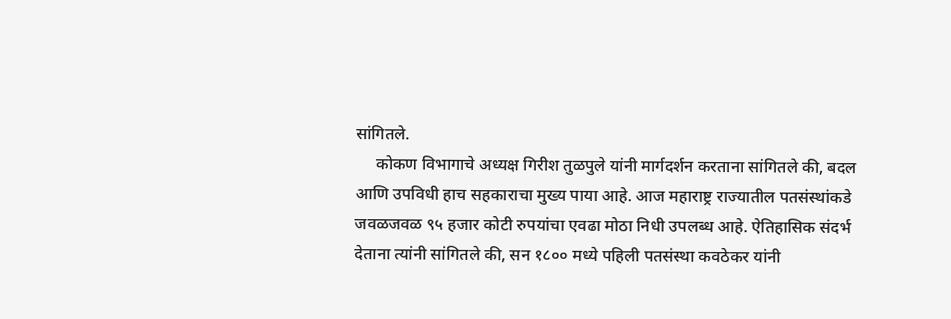सांगितले.
     कोकण विभागाचे अध्यक्ष गिरीश तुळपुले यांनी मार्गदर्शन करताना सांगितले की, बदल आणि उपविधी हाच सहकाराचा मुख्य पाया आहे. आज महाराष्ट्र राज्यातील पतसंस्थांकडे जवळजवळ ९५ हजार कोटी रुपयांचा एवढा मोठा निधी उपलब्ध आहे. ऐतिहासिक संदर्भ देताना त्यांनी सांगितले की, सन १८०० मध्ये पहिली पतसंस्था कवठेकर यांनी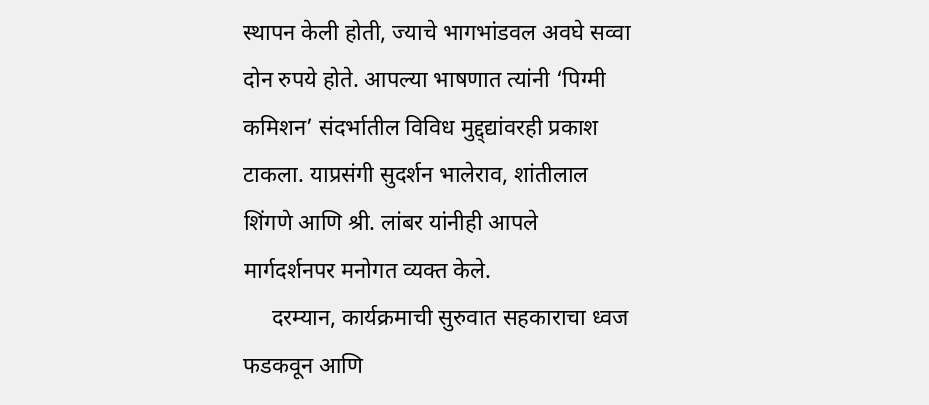स्थापन केली होती, ज्याचे भागभांडवल अवघे सव्वा दोन रुपये होते. आपल्या भाषणात त्यांनी ‘पिग्मी कमिशन’ संदर्भातील विविध मुद्द्द्यांवरही प्रकाश टाकला. याप्रसंगी सुदर्शन भालेराव, शांतीलाल शिंगणे आणि श्री. लांबर यांनीही आपले मार्गदर्शनपर मनोगत व्यक्त केले.
     दरम्यान, कार्यक्रमाची सुरुवात सहकाराचा ध्वज फडकवून आणि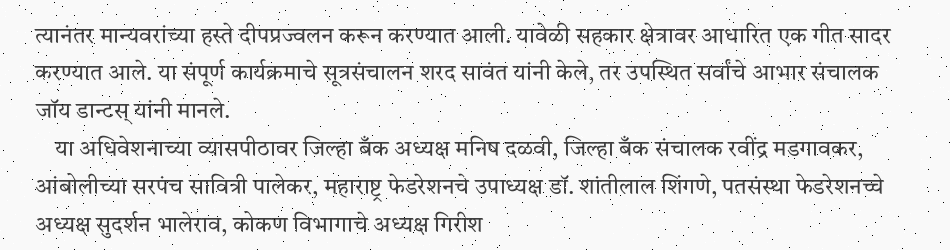त्यानंतर मान्यवरांच्या हस्ते दीपप्रज्वलन करून करण्यात आली. यावेळी सहकार क्षेत्रावर आधारित एक गीत सादर करण्यात आले. या संपूर्ण कार्यक्रमाचे सूत्रसंचालन शरद सावंत यांनी केले, तर उपस्थित सर्वांचे आभार संचालक जॉय डान्टस् यांनी मानले.
    या अधिवेशनाच्या व्यासपीठावर जिल्हा बँक अध्यक्ष मनिष दळवी, जिल्हा बँक संचालक रवींद्र मडगावकर, आंबोलीच्या सरपंच सावित्री पालेकर, महाराष्ट्र फेडरेशनचे उपाध्यक्ष डॉ. शांतीलाल शिंगणे, पतसंस्था फेडरेशनच्चे अध्यक्ष सुदर्शन भालेराव, कोकण विभागाचे अध्यक्ष गिरीश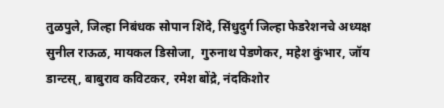तुळपुले, जिल्हा निबंधक सोपान शिंदे, सिंधुदुर्ग जिल्हा फेडरेशनचे अध्यक्ष सुनील राऊळ, मायकल डिसोजा,  गुरुनाथ पेडणेकर, महेश कुंभार, जॉय डान्टस्, बाबुराव कविटकर, रमेश बोंद्रे, नंदकिशोर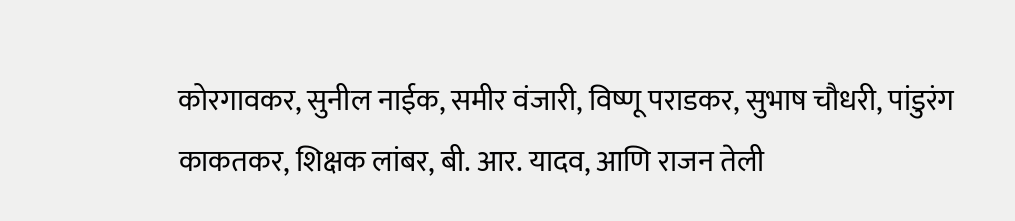कोरगावकर, सुनील नाईक, समीर वंजारी, विष्णू पराडकर, सुभाष चौधरी, पांडुरंग काकतकर, शिक्षक लांबर, बी. आर. यादव, आणि राजन तेली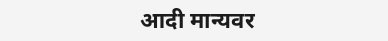आदी मान्यवर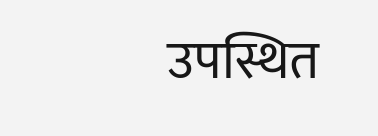उपस्थित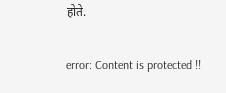होते.

error: Content is protected !!